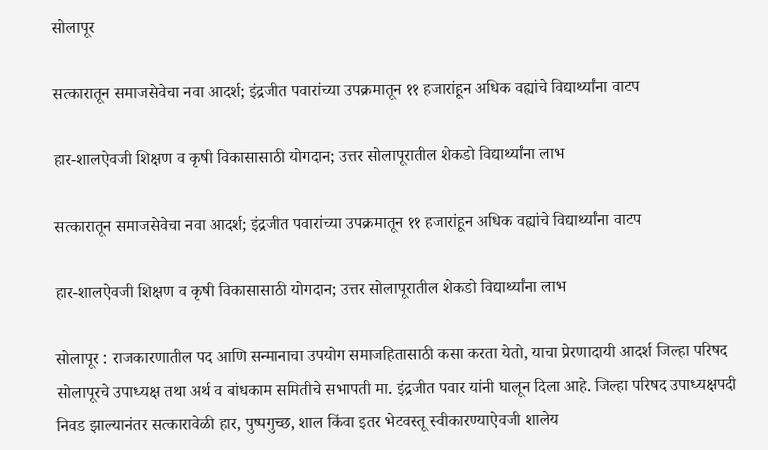सोलापूर

सत्कारातून समाजसेवेचा नवा आदर्श; इंद्रजीत पवारांच्या उपक्रमातून ११ हजारांहून अधिक वह्यांचे विद्यार्थ्यांना वाटप

हार-शालऐवजी शिक्षण व कृषी विकासासाठी योगदान; उत्तर सोलापूरातील शेकडो विद्यार्थ्यांना लाभ

सत्कारातून समाजसेवेचा नवा आदर्श; इंद्रजीत पवारांच्या उपक्रमातून ११ हजारांहून अधिक वह्यांचे विद्यार्थ्यांना वाटप

हार-शालऐवजी शिक्षण व कृषी विकासासाठी योगदान; उत्तर सोलापूरातील शेकडो विद्यार्थ्यांना लाभ

सोलापूर : राजकारणातील पद आणि सन्मानाचा उपयोग समाजहितासाठी कसा करता येतो, याचा प्रेरणादायी आदर्श जिल्हा परिषद सोलापूरचे उपाध्यक्ष तथा अर्थ व बांधकाम समितीचे सभापती मा. इंद्रजीत पवार यांनी घालून दिला आहे. जिल्हा परिषद उपाध्यक्षपदी निवड झाल्यानंतर सत्कारावेळी हार, पुष्पगुच्छ, शाल किंवा इतर भेटवस्तू स्वीकारण्याऐवजी शालेय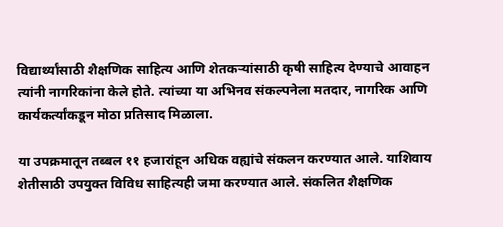विद्यार्थ्यांसाठी शैक्षणिक साहित्य आणि शेतकऱ्यांसाठी कृषी साहित्य देण्याचे आवाहन त्यांनी नागरिकांना केले होते. त्यांच्या या अभिनव संकल्पनेला मतदार, नागरिक आणि कार्यकर्त्यांकडून मोठा प्रतिसाद मिळाला.

या उपक्रमातून तब्बल ११ हजारांहून अधिक वह्यांचे संकलन करण्यात आले. याशिवाय शेतीसाठी उपयुक्त विविध साहित्यही जमा करण्यात आले. संकलित शैक्षणिक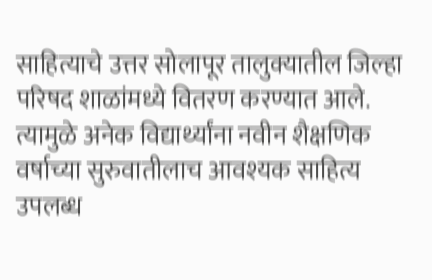साहित्याचे उत्तर सोलापूर तालुक्यातील जिल्हा परिषद शाळांमध्ये वितरण करण्यात आले. त्यामुळे अनेक विद्यार्थ्यांना नवीन शैक्षणिक वर्षाच्या सुरुवातीलाच आवश्यक साहित्य उपलब्ध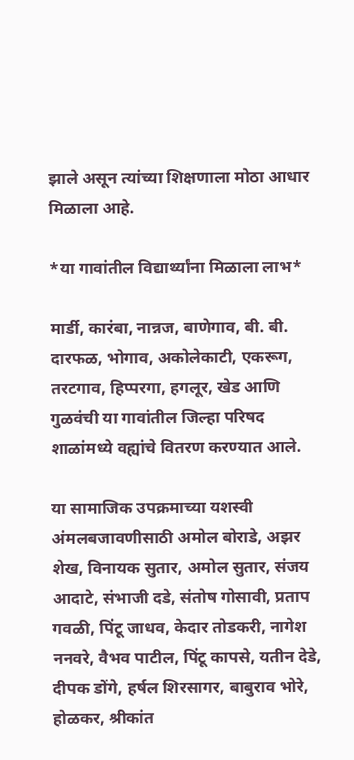झाले असून त्यांच्या शिक्षणाला मोठा आधार मिळाला आहे.

*या गावांतील विद्यार्थ्यांना मिळाला लाभ*

मार्डी, कारंबा, नान्नज, बाणेगाव, बी. बी. दारफळ, भोगाव, अकोलेकाटी, एकरूग, तरटगाव, हिप्परगा, हगलूर, खेड आणि गुळवंची या गावांतील जिल्हा परिषद शाळांमध्ये वह्यांचे वितरण करण्यात आले.

या सामाजिक उपक्रमाच्या यशस्वी अंमलबजावणीसाठी अमोल बोराडे, अझर शेख, विनायक सुतार, अमोल सुतार, संजय आदाटे, संभाजी दडे, संतोष गोसावी, प्रताप गवळी, पिंटू जाधव, केदार तोडकरी, नागेश ननवरे, वैभव पाटील, पिंटू कापसे, यतीन देडे, दीपक डोंगे, हर्षल शिरसागर, बाबुराव भोरे, होळकर, श्रीकांत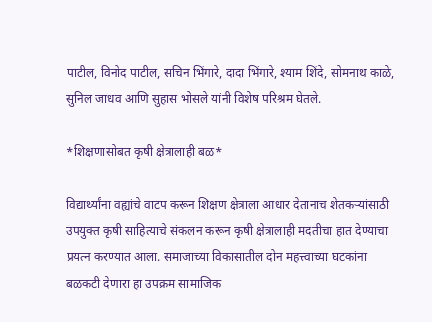पाटील, विनोद पाटील, सचिन भिंगारे, दादा भिंगारे, श्याम शिंदे, सोमनाथ काळे, सुनिल जाधव आणि सुहास भोसले यांनी विशेष परिश्रम घेतले.

*शिक्षणासोबत कृषी क्षेत्रालाही बळ*

विद्यार्थ्यांना वह्यांचे वाटप करून शिक्षण क्षेत्राला आधार देतानाच शेतकऱ्यांसाठी उपयुक्त कृषी साहित्याचे संकलन करून कृषी क्षेत्रालाही मदतीचा हात देण्याचा प्रयत्न करण्यात आला. समाजाच्या विकासातील दोन महत्त्वाच्या घटकांना बळकटी देणारा हा उपक्रम सामाजिक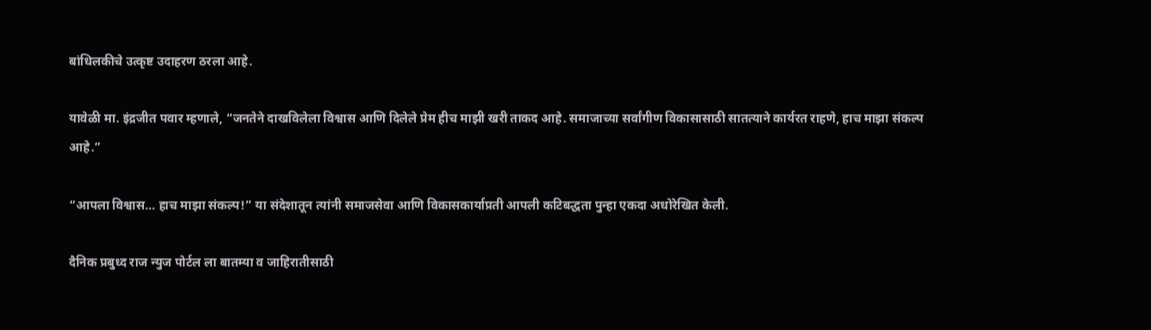बांधिलकीचे उत्कृष्ट उदाहरण ठरला आहे.

यावेळी मा. इंद्रजीत पवार म्हणाले, “जनतेने दाखविलेला विश्वास आणि दिलेले प्रेम हीच माझी खरी ताकद आहे. समाजाच्या सर्वांगीण विकासासाठी सातत्याने कार्यरत राहणे, हाच माझा संकल्प आहे.”

“आपला विश्वास… हाच माझा संकल्प!” या संदेशातून त्यांनी समाजसेवा आणि विकासकार्याप्रती आपली कटिबद्धता पुन्हा एकदा अधोरेखित केली.

दैनिक प्रबुध्द राज न्युज पोर्टल ला बातम्या व जाहिरातीसाठी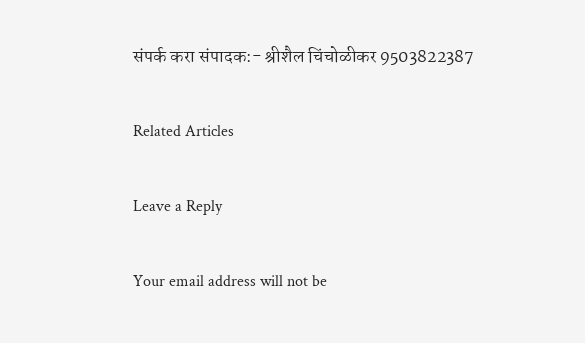संपर्क करा संपादक:- श्रीशैल चिंचोळीकर 9503822387

Related Articles

Leave a Reply

Your email address will not be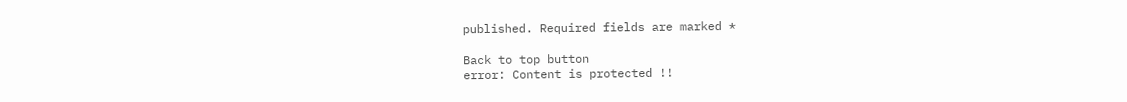published. Required fields are marked *

Back to top button
error: Content is protected !!